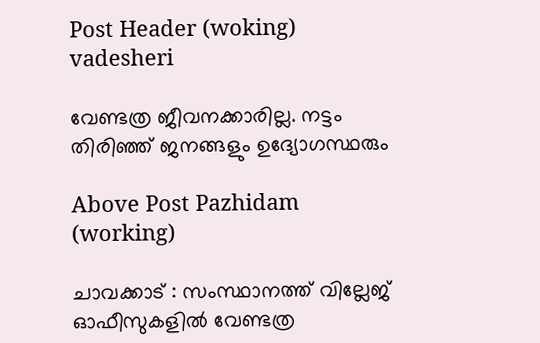Post Header (woking) vadesheri

വേണ്ടത്ര ജീവനക്കാരില്ല. നട്ടം തിരിഞ്ഞ് ജനങ്ങളും ഉദ്യോഗസ്ഥരും

Above Post Pazhidam (working)

ചാവക്കാട് : സംസ്ഥാനത്ത് വില്ലേജ് ഓഫീസുകളിൽ വേണ്ടത്ര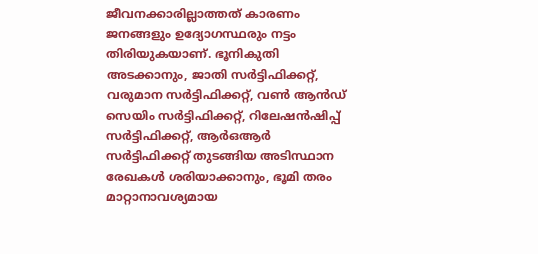ജീവനക്കാരില്ലാത്തത് കാരണം ജനങ്ങളും ഉദ്യോഗസ്ഥരും നട്ടം തിരിയുകയാണ്. ഭൂനികുതി അടക്കാനും, ജാതി സർട്ടിഫിക്കറ്റ്, വരുമാന സർട്ടിഫിക്കറ്റ്, വൺ ആൻഡ് സെയിം സർട്ടിഫിക്കറ്റ്, റിലേഷൻഷിപ്പ് സർട്ടിഫിക്കറ്റ്, ആർഒആർ സർട്ടിഫിക്കറ്റ് തുടങ്ങിയ അടിസ്ഥാന രേഖകൾ ശരിയാക്കാനും, ഭൂമി തരം മാറ്റാനാവശ്യമായ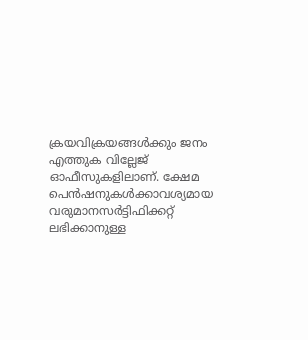ക്രയവിക്രയങ്ങൾക്കും ജനം എത്തുക വില്ലേജ് ഓഫീസുകളിലാണ്. ക്ഷേമ പെൻഷനുകൾക്കാവശ്യമായ വരുമാനസർട്ടിഫിക്കറ്റ് ലഭിക്കാനുള്ള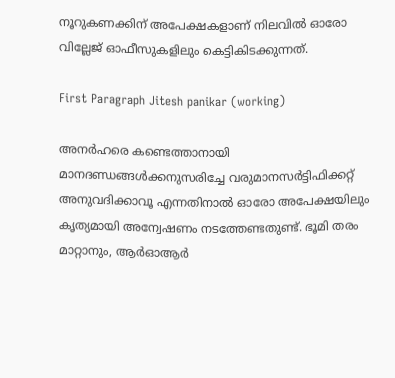നൂറുകണക്കിന് അപേക്ഷകളാണ് നിലവിൽ ഓരോ വില്ലേജ് ഓഫീസുകളിലും കെട്ടികിടക്കുന്നത്.

First Paragraph Jitesh panikar (working)

അനർഹരെ കണ്ടെത്താനായി മാനദണ്ഡങ്ങൾക്കനുസരിച്ചേ വരുമാനസർട്ടിഫിക്കറ്റ് അനുവദിക്കാവൂ എന്നതിനാൽ ഓരോ അപേക്ഷയിലും കൃത്യമായി അന്വേഷണം നടത്തേണ്ടതുണ്ട്. ഭൂമി തരം മാറ്റാനും, ആർഓആർ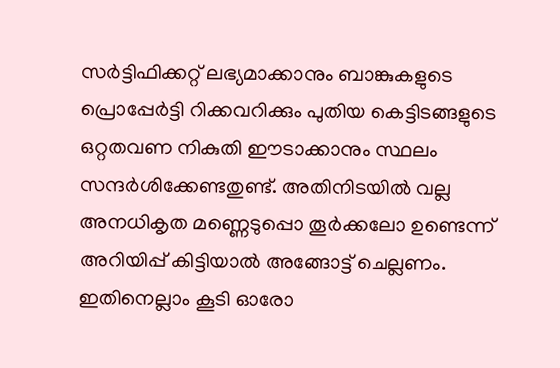സർട്ടിഫിക്കറ്റ് ലഭ്യമാക്കാനും ബാങ്കുകളുടെ പ്രൊപ്പേർട്ടി റിക്കവറിക്കും പുതിയ കെട്ടിടങ്ങളുടെ ഒറ്റതവണ നികുതി ഈടാക്കാനും സ്ഥലം സന്ദർശിക്കേണ്ടതുണ്ട്. അതിനിടയിൽ വല്ല അനധികൃത മണ്ണെടുപ്പൊ തൂർക്കലോ ഉണ്ടെന്ന് അറിയിപ്പ് കിട്ടിയാൽ അങ്ങോട്ട് ചെല്ലണം. ഇതിനെല്ലാം കൂടി ഓരോ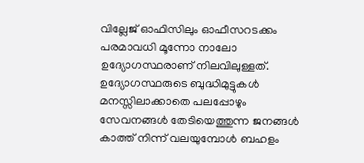വില്ലേജ് ഓഫിസിലും ഓഫീസറടക്കം പരമാവധി മൂന്നോ നാലോ ഉദ്യോഗസ്ഥരാണ് നിലവിലുള്ളത്. ഉദ്യോഗസ്ഥരുടെ ബുദ്ധിമുട്ടുകൾ മനസ്സിലാക്കാതെ പലപ്പോഴും സേവനങ്ങൾ തേടിയെത്തുന്ന ജനങ്ങൾ കാത്ത് നിന്ന് വലയുമ്പോൾ ബഹളം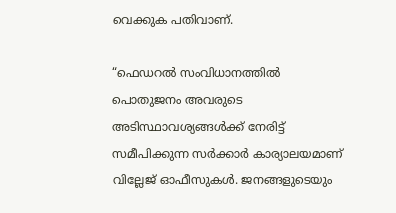വെക്കുക പതിവാണ്.

“ഫെഡറൽ സംവിധാനത്തിൽ പൊതുജനം അവരുടെ അടിസ്ഥാവശ്യങ്ങൾക്ക് നേരിട്ട് സമീപിക്കുന്ന സർക്കാർ കാര്യാലയമാണ് വില്ലേജ് ഓഫീസുകൾ. ജനങ്ങളുടെയും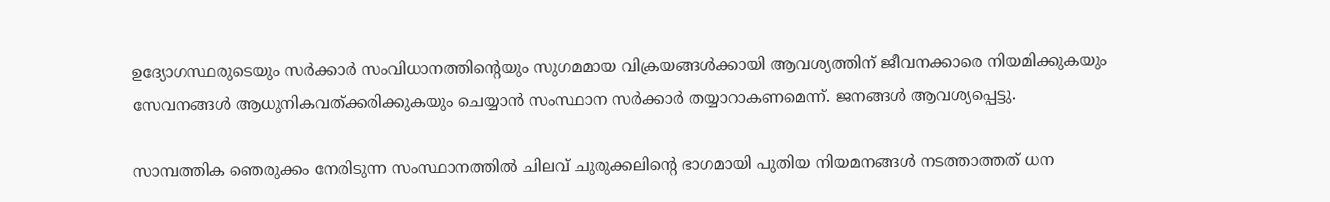ഉദ്യോഗസ്ഥരുടെയും സർക്കാർ സംവിധാനത്തിന്റെയും സുഗമമായ വിക്രയങ്ങൾക്കായി ആവശ്യത്തിന് ജീവനക്കാരെ നിയമിക്കുകയും സേവനങ്ങൾ ആധുനികവത്ക്കരിക്കുകയും ചെയ്യാൻ സംസ്ഥാന സർക്കാർ തയ്യാറാകണമെന്ന്. ജനങ്ങൾ ആവശ്യപ്പെട്ടു.

സാമ്പത്തിക ഞെരുക്കം നേരിടുന്ന സംസ്ഥാനത്തിൽ ചിലവ് ചുരുക്കലിന്റെ ഭാഗമായി പുതിയ നിയമനങ്ങൾ നടത്താത്തത് ധന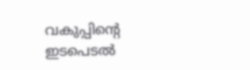വകുപ്പിന്റെ ഇടപെടൽ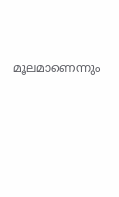മൂലമാണെന്നും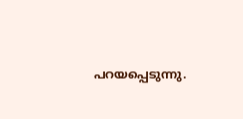പറയപ്പെടുന്നു.